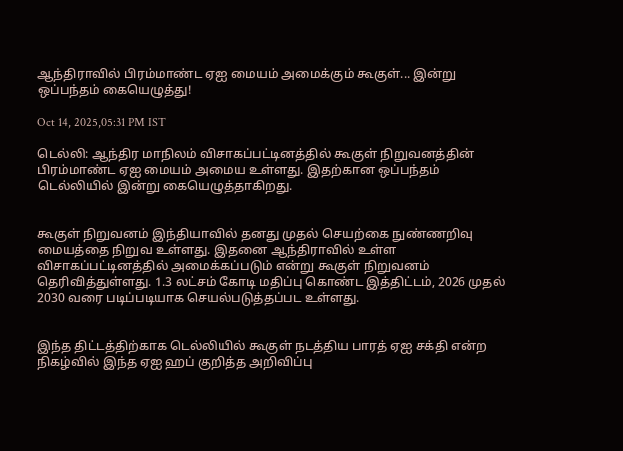ஆந்திராவில் பிரம்மாண்ட ஏஐ மையம் அமைக்கும் கூகுள்... இன்று ஒப்பந்தம் கையெழுத்து!

Oct 14, 2025,05:31 PM IST

டெல்லி: ஆந்திர மாநிலம் விசாகப்பட்டினத்தில் கூகுள் நிறுவனத்தின் பிரம்மாண்ட ஏஐ மையம் அமைய உள்ளது. இதற்கான ஒப்பந்தம் டெல்லியில் இன்று கையெழுத்தாகிறது.


கூகுள் நிறுவனம் இந்தியாவில் தனது முதல் செயற்கை நுண்ணறிவு மையத்தை நிறுவ உள்ளது. இதனை ஆந்திராவில் உள்ள விசாகப்பட்டினத்தில் அமைக்கப்படும் என்று கூகுள் நிறுவனம் தெரிவித்துள்ளது. 1.3 லட்சம் கோடி மதிப்பு கொண்ட இத்திட்டம், 2026 முதல் 2030 வரை படிப்படியாக செயல்படுத்தப்பட உள்ளது.


இந்த திட்டத்திற்காக டெல்லியில் கூகுள் நடத்திய பாரத் ஏஐ சக்தி என்ற நிகழ்வில் இந்த ஏஐ ஹப் குறித்த அறிவிப்பு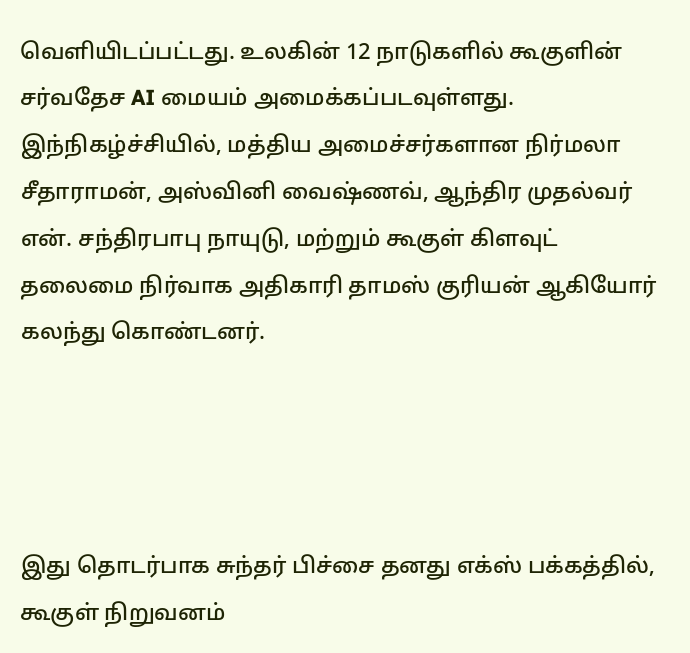வெளியிடப்பட்டது. உலகின் 12 நாடுகளில் கூகுளின் சர்வதேச AI மையம் அமைக்கப்படவுள்ளது. இந்நிகழ்ச்சியில், மத்திய அமைச்சர்களான நிர்மலா சீதாராமன், அஸ்வினி வைஷ்ணவ், ஆந்திர முதல்வர் என். சந்திரபாபு நாயுடு, மற்றும் கூகுள் கிளவுட் தலைமை நிர்வாக அதிகாரி தாமஸ் குரியன் ஆகியோர் கலந்து கொண்டனர்.




இது தொடர்பாக சுந்தர் பிச்சை தனது எக்ஸ் பக்கத்தில், கூகுள் நிறுவனம்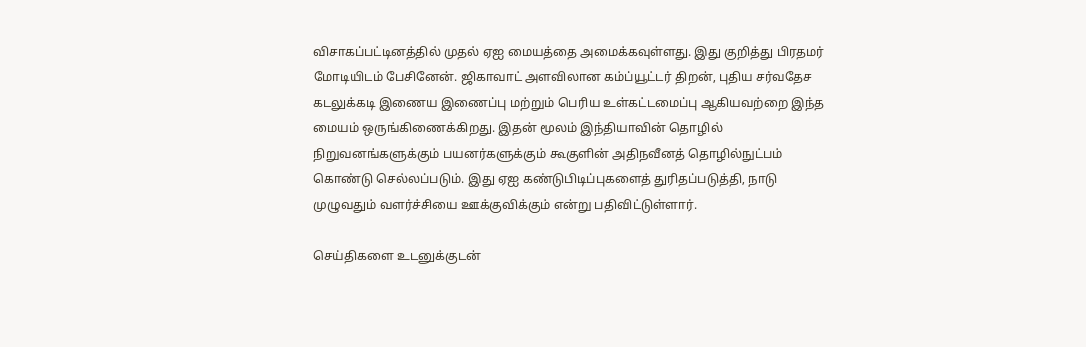விசாகப்பட்டினத்தில் முதல் ஏஐ மையத்தை அமைக்கவுள்ளது. இது குறித்து பிரதமர் மோடியிடம் பேசினேன். ஜிகாவாட் அளவிலான கம்ப்யூட்டர் திறன், புதிய சர்வதேச கடலுக்கடி இணைய இணைப்பு மற்றும் பெரிய உள்கட்டமைப்பு ஆகியவற்றை இந்த மையம் ஒருங்கிணைக்கிறது. இதன் மூலம் இந்தியாவின் தொழில் நிறுவனங்களுக்கும் பயனர்களுக்கும் கூகுளின் அதிநவீனத் தொழில்நுட்பம் கொண்டு செல்லப்படும். இது ஏஐ கண்டுபிடிப்புகளைத் துரிதப்படுத்தி, நாடு முழுவதும் வளர்ச்சியை ஊக்குவிக்கும் என்று பதிவிட்டுள்ளார்.

செய்திகளை உடனுக்குடன்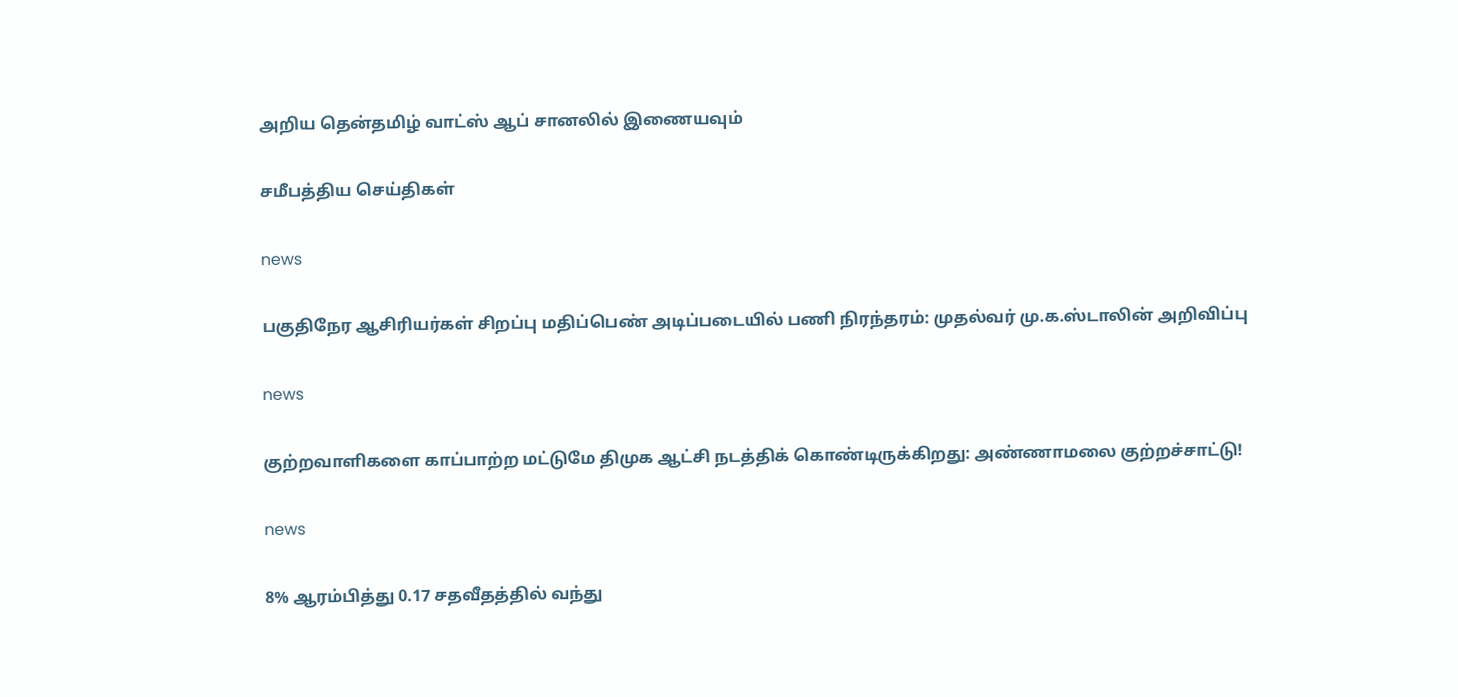அறிய தென்தமிழ் வாட்ஸ் ஆப் சானலில் இணையவும்

சமீபத்திய செய்திகள்

news

பகுதிநேர ஆசிரியர்கள் சிறப்பு மதிப்பெண் அடிப்படையில் பணி நிரந்தரம்: முதல்வர் மு.க.ஸ்டாலின் அறிவிப்பு

news

குற்றவாளிகளை காப்பாற்ற மட்டுமே திமுக ஆட்சி நடத்திக் கொண்டிருக்கிறது: அண்ணாமலை குற்றச்சாட்டு!

news

8% ஆரம்பித்து 0.17 சதவீதத்தில் வந்து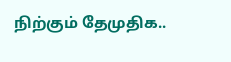நிற்கும் தேமுதிக..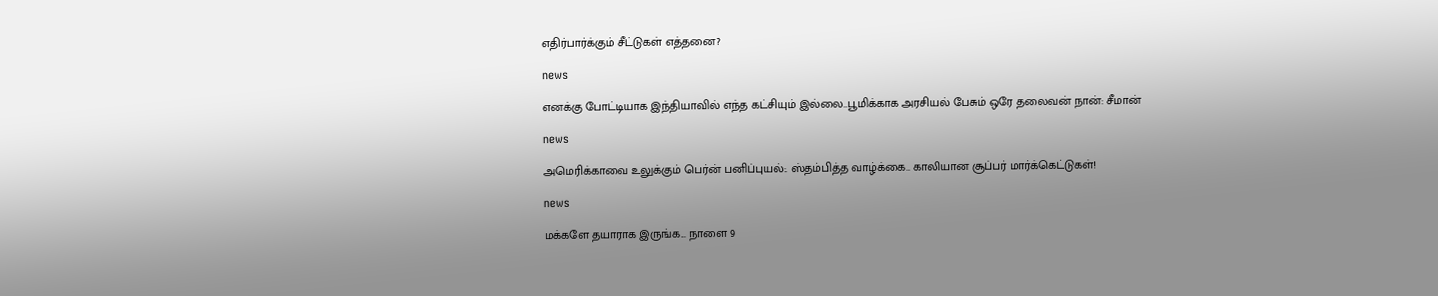எதிர்பார்க்கும் சீட்டுகள் எத்தனை?

news

எனக்கு போட்டியாக இந்தியாவில் எந்த கட்சியும் இல்லை..பூமிக்காக அரசியல் பேசும் ஒரே தலைவன் நான்: சீமான்

news

அமெரிக்காவை உலுக்கும் பெர்ன் பனிப்புயல்:. ஸ்தம்பித்த வாழ்க்கை.. காலியான சூப்பர் மார்க்கெட்டுகள்!

news

மக்களே தயாராக இருங்க... நாளை 9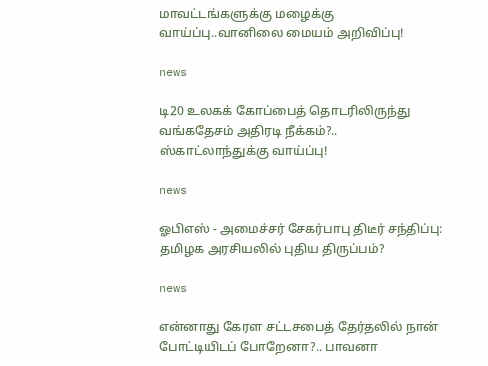மாவட்டங்களுக்கு மழைக்கு வாய்ப்பு..வானிலை மையம் அறிவிப்பு!

news

டி20 உலகக் கோப்பைத் தொடரிலிருந்து வங்கதேசம் அதிரடி நீக்கம்?.. ஸ்காட்லாந்துக்கு வாய்ப்பு!

news

ஓபிஎஸ் - அமைச்சர் சேகர்பாபு திடீர் சந்திப்பு: தமிழக அரசியலில் புதிய திருப்பம்?

news

என்னாது கேரள சட்டசபைத் தேர்தலில் நான் போட்டியிடப் போறேனா?.. பாவனா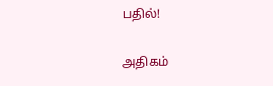பதில்!

அதிகம்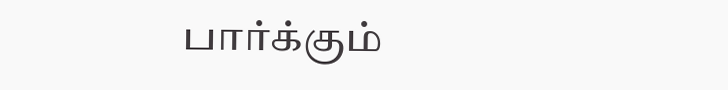பார்க்கும்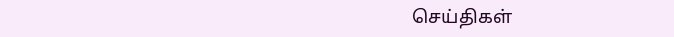செய்திகள்